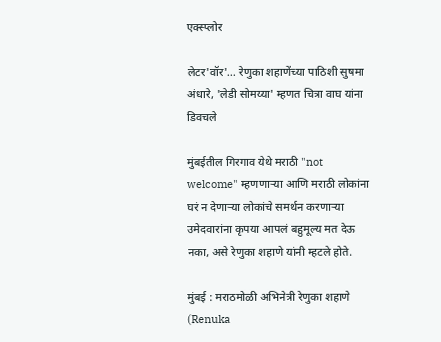एक्स्प्लोर

लेटर'वॉर'... रेणुका शहाणेंच्या पाठिशी सुषमा अंधारे, 'लेडी सोमय्या' म्हणत चित्रा वाघ यांना डिवचले

मुंबईतील गिरगाव येथे मराठी "not welcome" म्हणणार्‍या आणि मराठी लोकांना घरं न देणाऱ्या लोकांचे समर्थन करणाऱ्या उमेदवारांना कृपया आपलं बहुमूल्य मत देऊ नका, असे रेणुका शहाणे यांनी म्हटले होते.

मुंबई : मराठमोळी अभिनेत्री रेणुका शहाणे (Renuka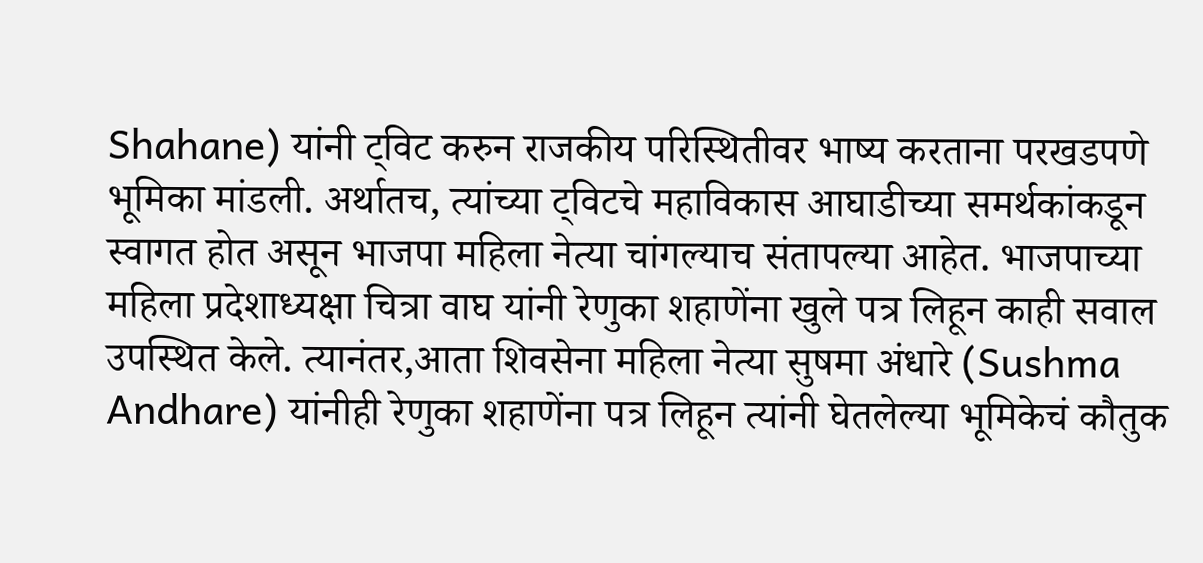Shahane) यांनी ट्विट करुन राजकीय परिस्थितीवर भाष्य करताना परखडपणे भूमिका मांडली. अर्थातच, त्यांच्या ट्विटचे महाविकास आघाडीच्या समर्थकांकडून स्वागत होत असून भाजपा महिला नेत्या चांगल्याच संतापल्या आहेत. भाजपाच्या महिला प्रदेशाध्यक्षा चित्रा वाघ यांनी रेणुका शहाणेंना खुले पत्र लिहून काही सवाल उपस्थित केले. त्यानंतर,आता शिवसेना महिला नेत्या सुषमा अंधारे (Sushma Andhare) यांनीही रेणुका शहाणेंना पत्र लिहून त्यांनी घेतलेल्या भूमिकेचं कौतुक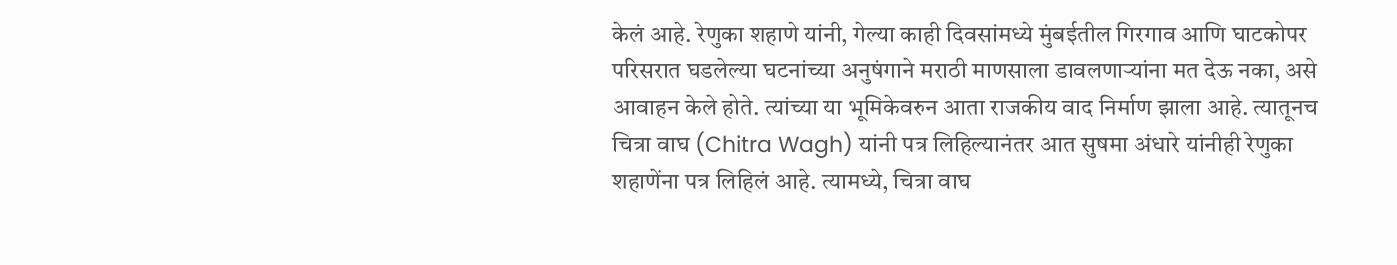केलं आहे. रेणुका शहाणे यांनी, गेल्या काही दिवसांमध्ये मुंबईतील गिरगाव आणि घाटकोपर परिसरात घडलेल्या घटनांच्या अनुषंगाने मराठी माणसाला डावलणाऱ्यांना मत देऊ नका, असे आवाहन केले होते. त्यांच्या या भूमिकेवरुन आता राजकीय वाद निर्माण झाला आहे. त्यातूनच चित्रा वाघ (Chitra Wagh) यांनी पत्र लिहिल्यानंतर आत सुषमा अंधारे यांनीही रेणुका शहाणेंना पत्र लिहिलं आहे. त्यामध्ये, चित्रा वाघ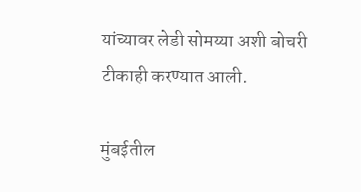यांच्यावर लेडी सोमय्या अशी बोचरी टीकाही करण्यात आली.

मुंबईतील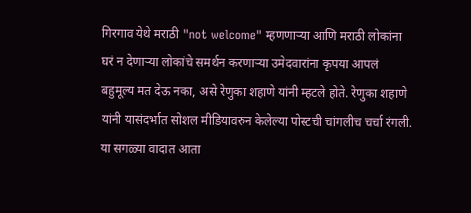गिरगाव येथे मराठी "not welcome" म्हणणार्‍या आणि मराठी लोकांना घरं न देणाऱ्या लोकांचे समर्थन करणाऱ्या उमेदवारांना कृपया आपलं बहुमूल्य मत देऊ नका, असे रेणुका शहाणे यांनी म्हटले होते. रेणुका शहाणे यांनी यासंदर्भात सोशल मीडियावरुन केलेल्या पोस्टची चांगलीच चर्चा रंगली. या सगळ्या वादात आता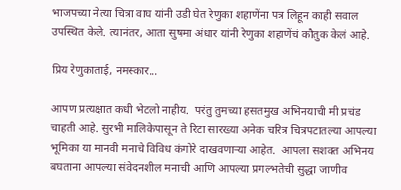भाजपच्या नेत्या चित्रा वाघ यांनी उडी घेत रेणुका शहाणेंना पत्र लिहून काही सवाल उपस्थित केले. त्यानंतर, आता सुषमा अंधार यांनी रेणुका शहाणेंचं कौतुक केलं आहे.

प्रिय रेणुकाताई, नमस्कार...

आपण प्रत्यक्षात कधी भेटलो नाहीय.  परंतु तुमच्या हसतमुख अभिनयाची मी प्रचंड चाहती आहे. सुरभी मालिकेपासून ते रिटा सारख्या अनेक चरित्र चित्रपटातल्या आपल्या भूमिका या मानवी मनाचे विविध कंगोरे दाखवणाऱ्या आहेत.  आपला सशक्त अभिनय बघताना आपल्या संवेदनशील मनाची आणि आपल्या प्रगल्भतेची सुद्धा जाणीव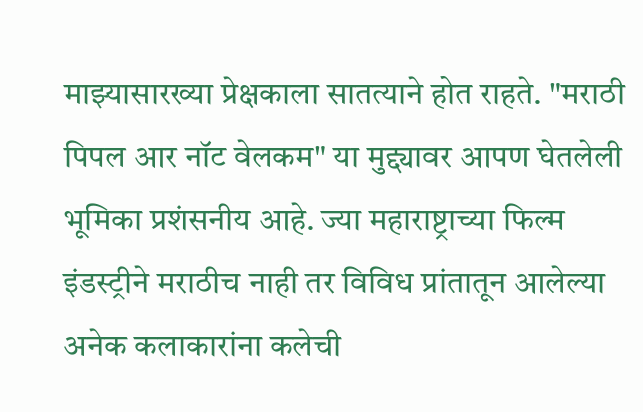माझ्यासारख्या प्रेक्षकाला सातत्याने होत राहते. "मराठी पिपल आर नॉट वेलकम" या मुद्द्यावर आपण घेतलेली भूमिका प्रशंसनीय आहे. ज्या महाराष्ट्राच्या फिल्म इंडस्ट्रीने मराठीच नाही तर विविध प्रांतातून आलेल्या अनेक कलाकारांना कलेची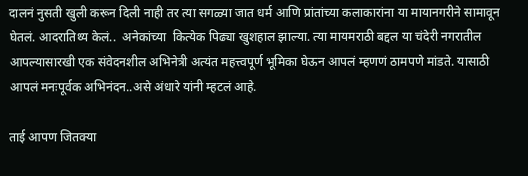दालनं नुसती खुली करून दिली नाही तर त्या सगळ्या जात धर्म आणि प्रांतांच्या कलाकारांना या मायानगरीने सामावून घेतलं. आदरातिथ्य केलं..  अनेकांच्या  कित्येक पिढ्या खुशहाल झाल्या. त्या मायमराठी बद्दल या चंदेरी नगरातील आपल्यासारखी एक संवेदनशील अभिनेत्री अत्यंत महत्त्वपूर्ण भूमिका घेऊन आपलं म्हणणं ठामपणे मांडते. यासाठी आपलं मनःपूर्वक अभिनंदन..असे अंधारे यांनी म्हटलं आहे.

ताई आपण जितक्या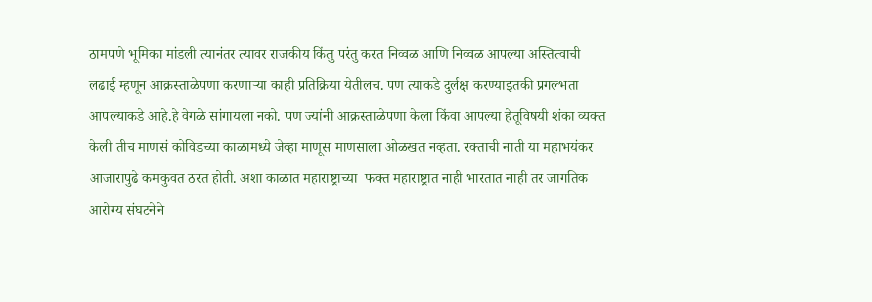ठामपणे भूमिका मांडली त्यानंतर त्यावर राजकीय किंतु परंतु करत निव्वळ आणि निव्वळ आपल्या अस्तित्वाची लढाई म्हणून आक्रस्ताळेपणा करणाऱ्या काही प्रतिक्रिया येतीलच. पण त्याकडे दुर्लक्ष करण्याइतकी प्रगल्भता आपल्याकडे आहे.हे वेगळे सांगायला नको. पण ज्यांनी आक्रस्ताळेपणा केला किंवा आपल्या हेतूविषयी शंका व्यक्त केली तीच माणसं कोविडच्या काळामध्ये जेव्हा माणूस माणसाला ओळखत नव्हता. रक्ताची नाती या महाभयंकर आजारापुढे कमकुवत ठरत होती. अशा काळात महाराष्ट्राच्या  फक्त महाराष्ट्रात नाही भारतात नाही तर जागतिक आरोग्य संघटनेने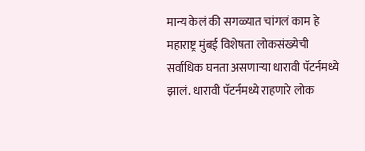मान्य केलं की सगळ्यात चांगलं काम हे महाराष्ट्र मुंबई विशेषता लोकसंख्येची सर्वाधिक घनता असणाऱ्या धारावी पॅटर्नमध्ये झालं. धारावी पॅटर्नमध्ये राहणारे लोक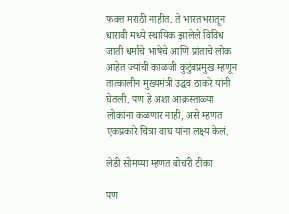फक्त मराठी नाहीत. ते भारतभरातून धारावी मध्ये स्थायिक झालेले विविध जाती धर्माचे भाषेचे आणि प्रांताचे लोक आहेत ज्यांची काळजी कुटुंबप्रमुख म्हणून तात्कालीन मुख्यमंत्री उद्धव ठाकरे यांनी घेतली. पण हे अशा आक्रस्ताळ्या लोकांना कळणार नाही, असे म्हणत एकप्रकारे चित्रा वाघ यांना लक्ष्य केलं.

लेडी सोमय्या म्हणत बोचरी टीका

पण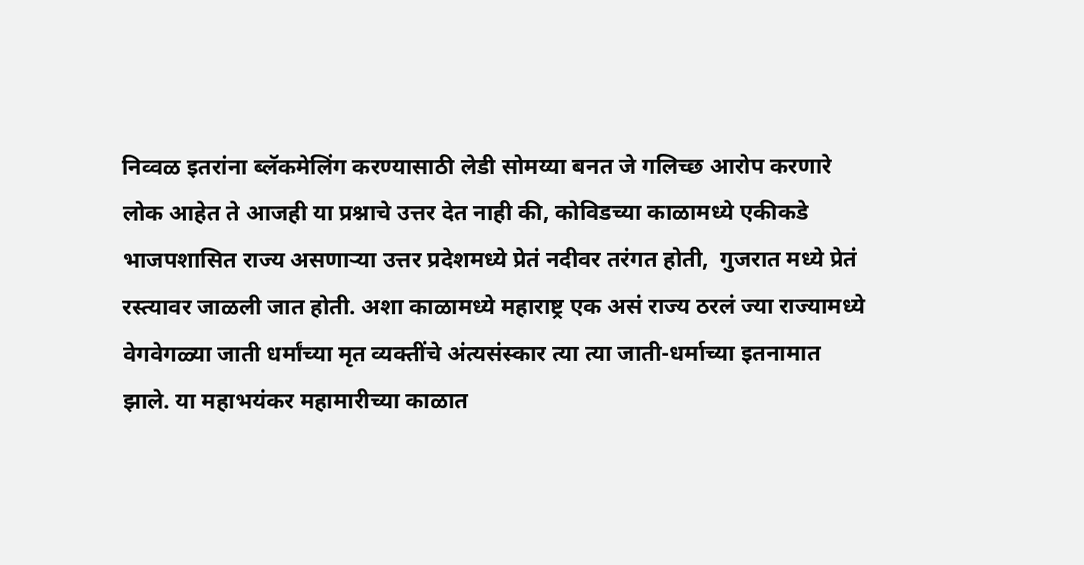निव्वळ इतरांना ब्लॅकमेलिंग करण्यासाठी लेडी सोमय्या बनत जे गलिच्छ आरोप करणारे लोक आहेत ते आजही या प्रश्नाचे उत्तर देत नाही की, कोविडच्या काळामध्ये एकीकडे भाजपशासित राज्य असणाऱ्या उत्तर प्रदेशमध्ये प्रेतं नदीवर तरंगत होती,  गुजरात मध्ये प्रेतं रस्त्यावर जाळली जात होती. अशा काळामध्ये महाराष्ट्र एक असं राज्य ठरलं ज्या राज्यामध्ये वेगवेगळ्या जाती धर्मांच्या मृत व्यक्तींचे अंत्यसंस्कार त्या त्या जाती-धर्माच्या इतनामात झाले. या महाभयंकर महामारीच्या काळात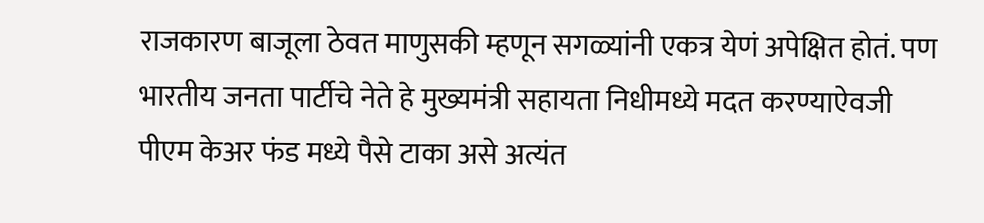राजकारण बाजूला ठेवत माणुसकी म्हणून सगळ्यांनी एकत्र येणं अपेक्षित होतं. पण भारतीय जनता पार्टीचे नेते हे मुख्यमंत्री सहायता निधीमध्ये मदत करण्याऐवजी पीएम केअर फंड मध्ये पैसे टाका असे अत्यंत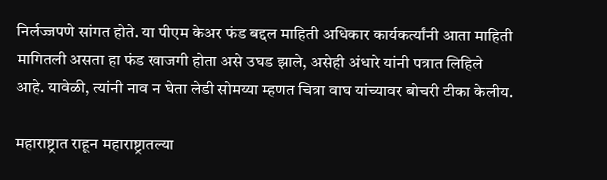निर्लज्जपणे सांगत होते. या पीएम केअर फंड बद्दल माहिती अधिकार कार्यकर्त्यांनी आता माहिती मागितली असता हा फंड खाजगी होता असे उघड झाले, असेही अंधारे यांनी पत्रात लिहिले आहे. यावेळी, त्यांनी नाव न घेता लेडी सोमय्या म्हणत चित्रा वाघ यांच्यावर बोचरी टीका केलीय.

महाराष्ट्रात राहून महाराष्ट्रातल्या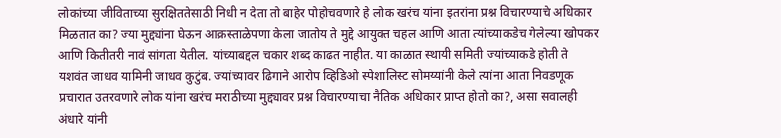लोकांच्या जीविताच्या सुरक्षिततेसाठी निधी न देता तो बाहेर पोहोचवणारे हे लोक खरंच यांना इतरांना प्रश्न विचारण्याचे अधिकार मिळतात का? ज्या मुद्द्यांना घेऊन आक्रस्ताळेपणा केला जातोय ते मुद्दे आयुक्त चहल आणि आता त्यांच्याकडेच गेलेल्या खोपकर आणि कितीतरी नावं सांगता येतील. यांच्याबद्दल चकार शब्द काढत नाहीत. या काळात स्थायी समिती ज्यांच्याकडे होती ते यशवंत जाधव यामिनी जाधव कुटुंब. ज्यांच्यावर ढिगाने आरोप व्हिडिओ स्पेशालिस्ट सोमय्यांनी केले त्यांना आता निवडणूक प्रचारात उतरवणारे लोक यांना खरंच मराठीच्या मुद्द्यावर प्रश्न विचारण्याचा नैतिक अधिकार प्राप्त होतो का?, असा सवालही अंधारे यांनी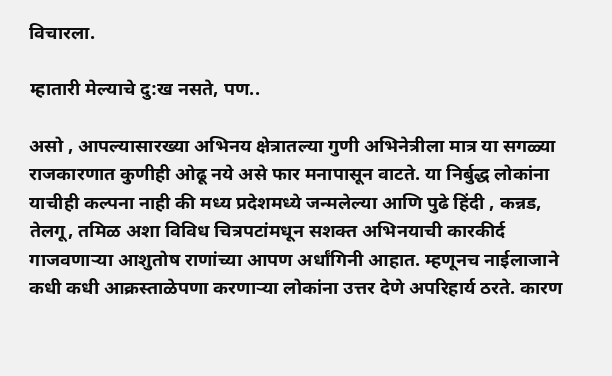विचारला.

म्हातारी मेल्याचे दु:ख नसते, पण..

असो , आपल्यासारख्या अभिनय क्षेत्रातल्या गुणी अभिनेत्रीला मात्र या सगळ्या राजकारणात कुणीही ओढू नये असे फार मनापासून वाटते. या निर्बुद्ध लोकांना याचीही कल्पना नाही की मध्य प्रदेशमध्ये जन्मलेल्या आणि पुढे हिंदी , कन्नड,  तेलगू, तमिळ अशा विविध चित्रपटांमधून सशक्त अभिनयाची कारकीर्द गाजवणाऱ्या आशुतोष राणांच्या आपण अर्धांगिनी आहात. म्हणूनच नाईलाजाने कधी कधी आक्रस्ताळेपणा करणाऱ्या लोकांना उत्तर देणे अपरिहार्य ठरते. कारण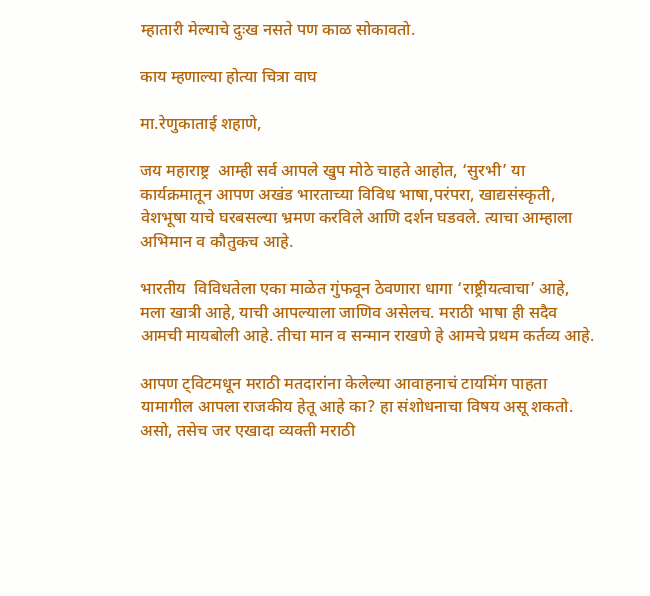म्हातारी मेल्याचे दुःख नसते पण काळ सोकावतो.

काय म्हणाल्या होत्या चित्रा वाघ

मा.रेणुकाताई शहाणे,

जय महाराष्ट्र  आम्ही सर्व आपले खुप मोठे चाहते आहोत, ‘सुरभी’ या कार्यक्रमातून आपण अखंड भारताच्या विविध भाषा,परंपरा, खाद्यसंस्कृती, वेशभूषा याचे घरबसल्या भ्रमण करविले आणि दर्शन घडवले. त्याचा आम्हाला अभिमान व कौतुकच आहे.

भारतीय  विविधतेला एका माळेत गुंफवून ठेवणारा धागा ‘राष्ट्रीयत्वाचा’ आहे, मला खात्री आहे, याची आपल्याला जाणिव असेलच. मराठी भाषा ही सदैव आमची मायबोली आहे. तीचा मान व सन्मान राखणे हे आमचे प्रथम कर्तव्य आहे.

आपण ट्विटमधून मराठी मतदारांना केलेल्या आवाहनाचं टायमिंग पाहता यामागील आपला राजकीय हेतू आहे का? हा संशोधनाचा विषय असू शकतो. असो, तसेच जर एखादा व्यक्ती मराठी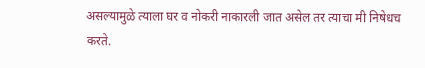असल्यामुळे त्याला घर व नोकरी नाकारली जात असेल तर त्याचा मी निषेधच करते.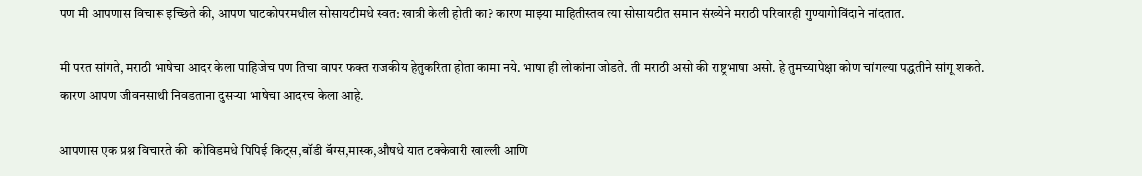पण मी आपणास विचारू इच्छिते की, आपण घाटकोपरमधील सोसायटीमधे स्वत: खात्री केली होती का? कारण माझ्या माहितीस्तव त्या सोसायटीत समान संख्येने मराठी परिवारही गुण्यागोविंदाने नांदतात.

मी परत सांगते, मराठी भाषेचा आदर केला पाहिजेच पण तिचा वापर फक्त राजकीय हेतुकरिता होता कामा नये. भाषा ही लोकांना जोडते. ती मराठी असो की राष्ट्रभाषा असो. हे तुमच्यापेक्षा कोण चांगल्या पद्धतीने सांगू शकते. कारण आपण जीवनसाथी निवडताना दुसऱ्या भाषेचा आदरच केला आहे.

आपणास एक प्रश्न विचारते की  कोविडमधे पिपिई किट्स,बॉडी बॅग्स,मास्क,औषधे यात टक्केवारी खाल्ली आणि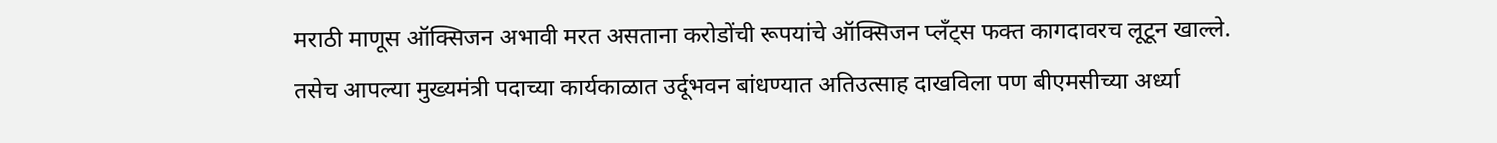मराठी माणूस ऑक्सिजन अभावी मरत असताना करोडोंची रूपयांचे ऑक्सिजन प्लँट्स फक्त कागदावरच लूटून खाल्ले. तसेच आपल्या मुख्यमंत्री पदाच्या कार्यकाळात उर्दूभवन बांधण्यात अतिउत्साह दाखविला पण बीएमसीच्या अर्ध्या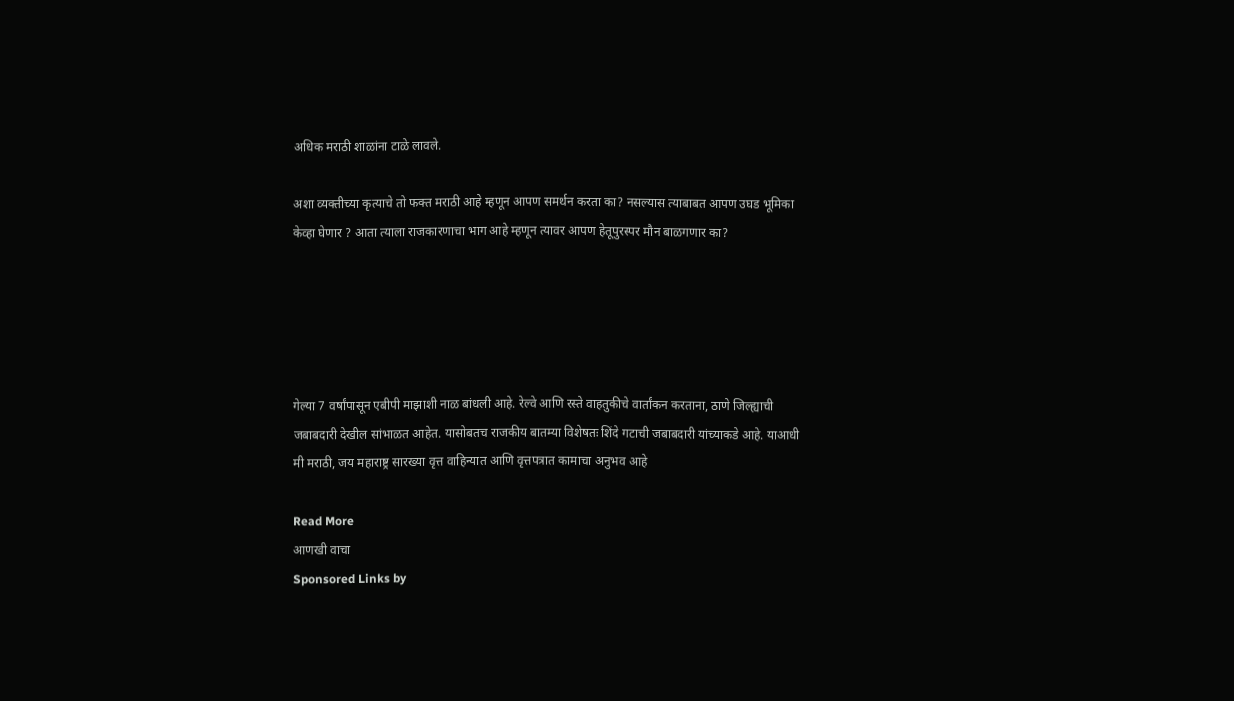अधिक मराठी शाळांना टाळे लावले.

अशा व्यक्तीच्या कृत्याचे तो फक्त मराठी आहे म्हणून आपण समर्थन करता का? नसल्यास त्याबाबत आपण उघड भूमिका केव्हा घेणार ? आता त्याला राजकारणाचा भाग आहे म्हणून त्यावर आपण हेतूपुरस्पर मौन बाळगणार का?





गेल्या 7 वर्षांपासून एबीपी माझाशी नाळ बांधली आहे. रेल्वे आणि रस्ते वाहतुकीचे वार्तांकन करताना, ठाणे जिल्ह्याची जबाबदारी देखील सांभाळत आहेत. यासोबतच राजकीय बातम्या विशेषतः शिंदे गटाची जबाबदारी यांच्याकडे आहे. याआधी मी मराठी, जय महाराष्ट्र सारख्या वृत्त वाहिन्यात आणि वृत्तपत्रात कामाचा अनुभव आहे

Read More
आणखी वाचा
Sponsored Links by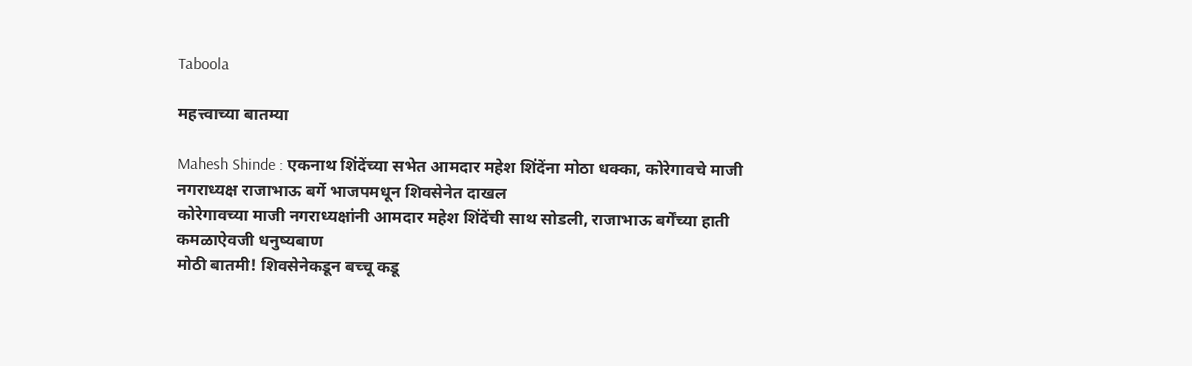Taboola

महत्त्वाच्या बातम्या

Mahesh Shinde : एकनाथ शिंदेंच्या सभेत आमदार महेश शिंदेंना मोठा धक्का, कोरेगावचे माजी नगराध्यक्ष राजाभाऊ बर्गे भाजपमधून शिवसेनेत दाखल
कोरेगावच्या माजी नगराध्यक्षांनी आमदार महेश शिंदेंची साथ सोडली, राजाभाऊ बर्गेंच्या हाती कमळाऐवजी धनुष्यबाण
मोठी बातमी! शिवसेनेकडून बच्चू कडू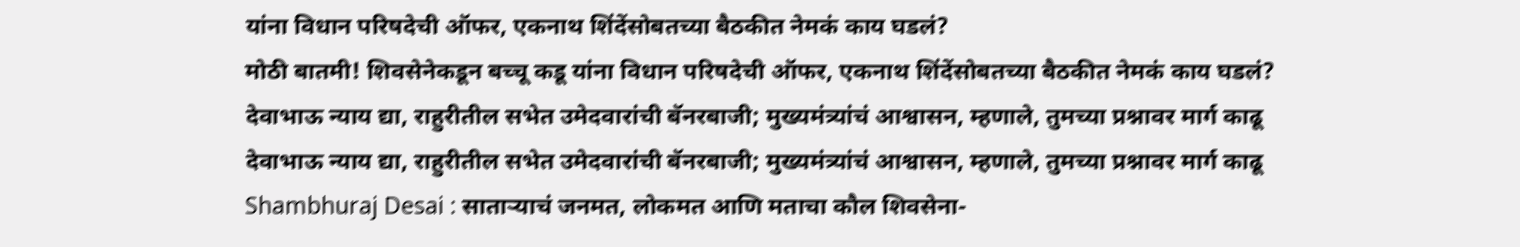यांना विधान परिषदेची ऑफर, एकनाथ शिंदेंसोबतच्या बैठकीत नेमकं काय घडलं?
मोठी बातमी! शिवसेनेकडून बच्चू कडू यांना विधान परिषदेची ऑफर, एकनाथ शिंदेंसोबतच्या बैठकीत नेमकं काय घडलं?
देवाभाऊ न्याय द्या, राहुरीतील सभेत उमेदवारांची बॅनरबाजी; मुख्यमंत्र्यांचं आश्वासन, म्हणाले, तुमच्या प्रश्नावर मार्ग काढू
देवाभाऊ न्याय द्या, राहुरीतील सभेत उमेदवारांची बॅनरबाजी; मुख्यमंत्र्यांचं आश्वासन, म्हणाले, तुमच्या प्रश्नावर मार्ग काढू
Shambhuraj Desai : साताऱ्याचं जनमत, लोकमत आणि मताचा कौल शिवसेना-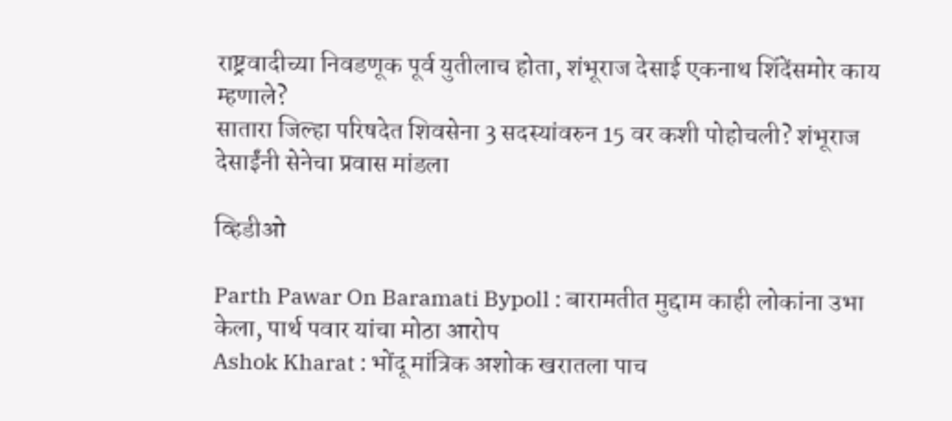राष्ट्रवादीच्या निवडणूक पूर्व युतीलाच होता, शंभूराज देसाई एकनाथ शिंदेंसमोर काय म्हणाले?
सातारा जिल्हा परिषदेत शिवसेना 3 सदस्यांवरुन 15 वर कशी पोहोचली? शंभूराज देसाईंनी सेनेचा प्रवास मांडला

व्हिडीओ

Parth Pawar On Baramati Bypoll : बारामतीत मुद्दाम काही लोकांना उभा केला, पार्थ पवार यांचा मोठा आरोप
Ashok Kharat : भोंदू मांत्रिक अशोक खरातला पाच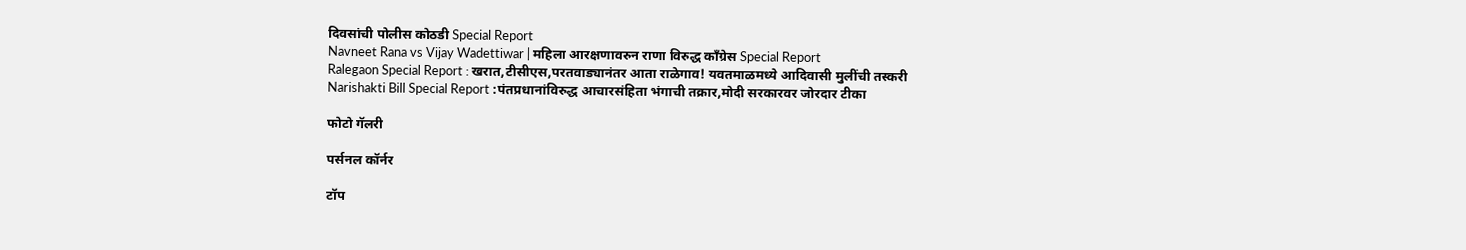दिवसांची पोलीस कोठडी Special Report
Navneet Rana vs Vijay Wadettiwar | महिला आरक्षणावरुन राणा विरुद्ध काँग्रेस Special Report
Ralegaon Special Report : खरात,टीसीएस,परतवाड्यानंतर आता राळेगाव! यवतमाळमध्ये आदिवासी मुलींची तस्करी
Narishakti Bill Special Report :पंतप्रधानांविरुद्ध आचारसंहिता भंगाची तक्रार,मोदी सरकारवर जोरदार टीका

फोटो गॅलरी

पर्सनल कॉर्नर

टॉप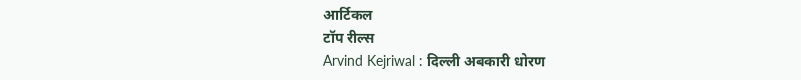आर्टिकल
टॉप रील्स
Arvind Kejriwal : दिल्ली अबकारी धोरण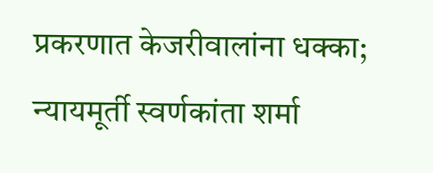प्रकरणात केजरीवालांना धक्का; न्यायमूर्ती स्वर्णकांता शर्मा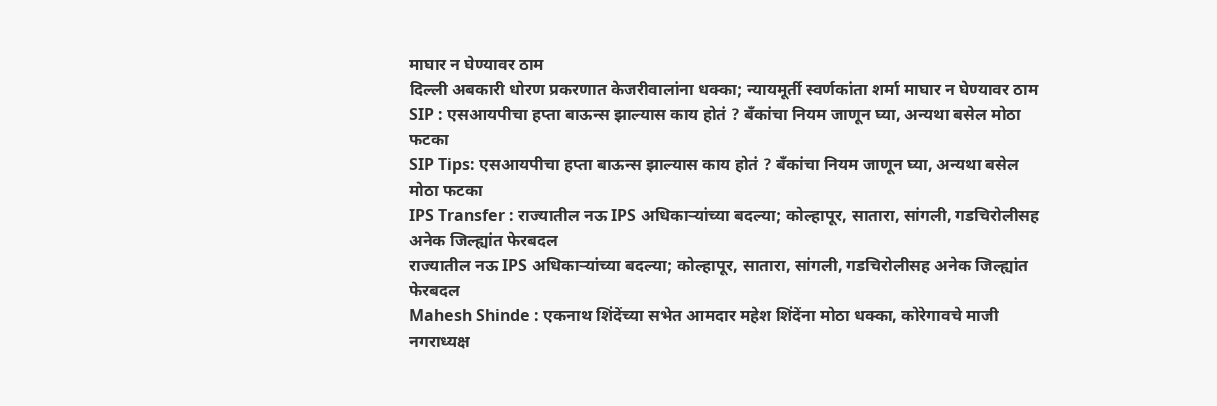माघार न घेण्यावर ठाम
दिल्ली अबकारी धोरण प्रकरणात केजरीवालांना धक्का; न्यायमूर्ती स्वर्णकांता शर्मा माघार न घेण्यावर ठाम
SIP : एसआयपीचा हप्ता बाऊन्स झाल्यास काय होतं ? बँकांचा नियम जाणून घ्या, अन्यथा बसेल मोठा फटका
SIP Tips: एसआयपीचा हप्ता बाऊन्स झाल्यास काय होतं ? बँकांचा नियम जाणून घ्या, अन्यथा बसेल मोठा फटका
IPS Transfer : राज्यातील नऊ IPS अधिकाऱ्यांच्या बदल्या; कोल्हापूर, सातारा, सांगली, गडचिरोलीसह अनेक जिल्ह्यांत फेरबदल
राज्यातील नऊ IPS अधिकाऱ्यांच्या बदल्या; कोल्हापूर, सातारा, सांगली, गडचिरोलीसह अनेक जिल्ह्यांत फेरबदल
Mahesh Shinde : एकनाथ शिंदेंच्या सभेत आमदार महेश शिंदेंना मोठा धक्का, कोरेगावचे माजी नगराध्यक्ष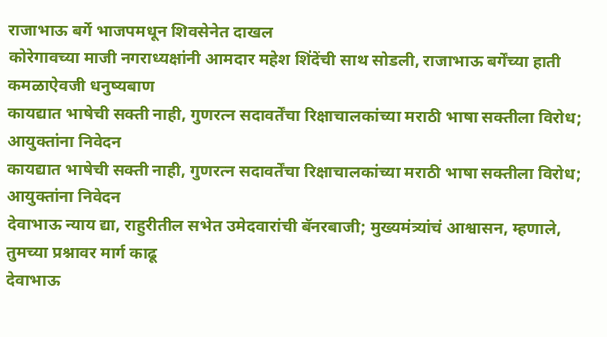राजाभाऊ बर्गे भाजपमधून शिवसेनेत दाखल
कोरेगावच्या माजी नगराध्यक्षांनी आमदार महेश शिंदेंची साथ सोडली, राजाभाऊ बर्गेंच्या हाती कमळाऐवजी धनुष्यबाण
कायद्यात भाषेची सक्ती नाही, गुणरत्न सदावर्तेंचा रिक्षाचालकांच्या मराठी भाषा सक्तीला विरोध; आयुक्तांना निवेदन
कायद्यात भाषेची सक्ती नाही, गुणरत्न सदावर्तेंचा रिक्षाचालकांच्या मराठी भाषा सक्तीला विरोध; आयुक्तांना निवेदन
देवाभाऊ न्याय द्या, राहुरीतील सभेत उमेदवारांची बॅनरबाजी; मुख्यमंत्र्यांचं आश्वासन, म्हणाले, तुमच्या प्रश्नावर मार्ग काढू
देवाभाऊ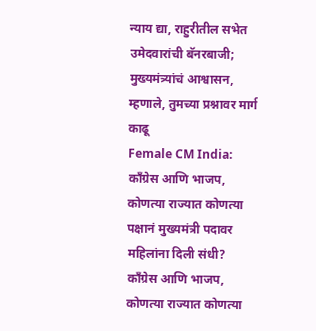न्याय द्या, राहुरीतील सभेत उमेदवारांची बॅनरबाजी; मुख्यमंत्र्यांचं आश्वासन, म्हणाले, तुमच्या प्रश्नावर मार्ग काढू
Female CM India: काँग्रेस आणि भाजप, कोणत्या राज्यात कोणत्या पक्षानं मुख्यमंत्री पदावर महिलांना दिली संधी?
काँग्रेस आणि भाजप, कोणत्या राज्यात कोणत्या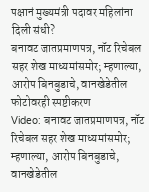पक्षानं मुख्यमंत्री पदावर महिलांना दिली संधी?
बनावट जातप्रमाणपत्र, नॉट रिचेबल सहर शेख माध्यमांसमोर; म्हणाल्या, आरोप बिनबुडाचे, वानखेडेतील फोटोवरही स्पष्टीकरण
Video: बनावट जातप्रमाणपत्र, नॉट रिचेबल सहर शेख माध्यमांसमोर; म्हणाल्या, आरोप बिनबुडाचे, वानखेडेतील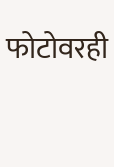फोटोवरही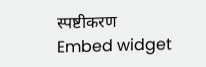स्पष्टीकरण
Embed widget